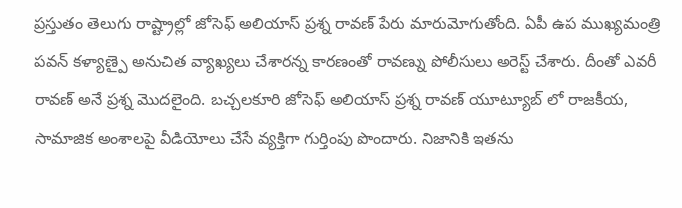ప్రస్తుతం తెలుగు రాష్ట్రాల్లో జోసెఫ్ అలియాస్ ప్రశ్న రావణ్ పేరు మారుమోగుతోంది. ఏపీ ఉప ముఖ్యమంత్రి పవన్ కళ్యాణ్పై అనుచిత వ్యాఖ్యలు చేశారన్న కారణంతో రావణ్ను పోలీసులు అరెస్ట్ చేశారు. దీంతో ఎవరీ రావణ్ అనే ప్రశ్న మొదలైంది. బచ్చలకూరి జోసెఫ్ అలియాస్ ప్రశ్న రావణ్ యూట్యూబ్ లో రాజకీయ, సామాజిక అంశాలపై వీడియోలు చేసే వ్యక్తిగా గుర్తింపు పొందారు. నిజానికి ఇతను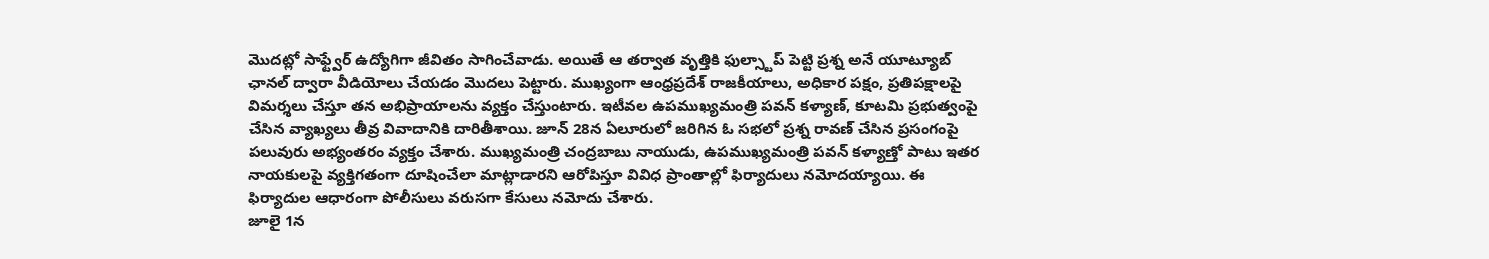మొదట్లో సాఫ్ట్వేర్ ఉద్యోగిగా జీవితం సాగించేవాడు. అయితే ఆ తర్వాత వృత్తికి ఫుల్స్టాప్ పెట్టి ప్రశ్న అనే యూట్యూబ్ ఛానల్ ద్వారా వీడియోలు చేయడం మొదలు పెట్టారు. ముఖ్యంగా ఆంధ్రప్రదేశ్ రాజకీయాలు, అధికార పక్షం, ప్రతిపక్షాలపై విమర్శలు చేస్తూ తన అభిప్రాయాలను వ్యక్తం చేస్తుంటారు. ఇటీవల ఉపముఖ్యమంత్రి పవన్ కళ్యాణ్, కూటమి ప్రభుత్వంపై చేసిన వ్యాఖ్యలు తీవ్ర వివాదానికి దారితీశాయి. జూన్ 28న ఏలూరులో జరిగిన ఓ సభలో ప్రశ్న రావణ్ చేసిన ప్రసంగంపై పలువురు అభ్యంతరం వ్యక్తం చేశారు. ముఖ్యమంత్రి చంద్రబాబు నాయుడు, ఉపముఖ్యమంత్రి పవన్ కళ్యాణ్తో పాటు ఇతర నాయకులపై వ్యక్తిగతంగా దూషించేలా మాట్లాడారని ఆరోపిస్తూ వివిధ ప్రాంతాల్లో ఫిర్యాదులు నమోదయ్యాయి. ఈ ఫిర్యాదుల ఆధారంగా పోలీసులు వరుసగా కేసులు నమోదు చేశారు.
జూలై 1న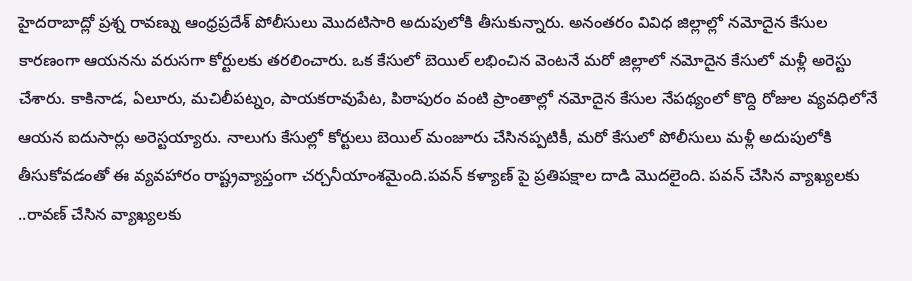హైదరాబాద్లో ప్రశ్న రావణ్ను ఆంధ్రప్రదేశ్ పోలీసులు మొదటిసారి అదుపులోకి తీసుకున్నారు. అనంతరం వివిధ జిల్లాల్లో నమోదైన కేసుల కారణంగా ఆయనను వరుసగా కోర్టులకు తరలించారు. ఒక కేసులో బెయిల్ లభించిన వెంటనే మరో జిల్లాలో నమోదైన కేసులో మళ్లీ అరెస్టు చేశారు. కాకినాడ, ఏలూరు, మచిలీపట్నం, పాయకరావుపేట, పిఠాపురం వంటి ప్రాంతాల్లో నమోదైన కేసుల నేపథ్యంలో కొద్ది రోజుల వ్యవధిలోనే ఆయన ఐదుసార్లు అరెస్టయ్యారు. నాలుగు కేసుల్లో కోర్టులు బెయిల్ మంజూరు చేసినప్పటికీ, మరో కేసులో పోలీసులు మళ్లీ అదుపులోకి తీసుకోవడంతో ఈ వ్యవహారం రాష్ట్రవ్యాప్తంగా చర్చనీయాంశమైంది.పవన్ కళ్యాణ్ పై ప్రతిపక్షాల దాడి మొదలైంది. పవన్ చేసిన వ్యాఖ్యలకు ..రావణ్ చేసిన వ్యాఖ్యలకు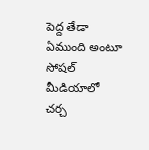పెద్ద తేడా ఏముంది అంటూ సోషల్ మీడియాలో చర్చ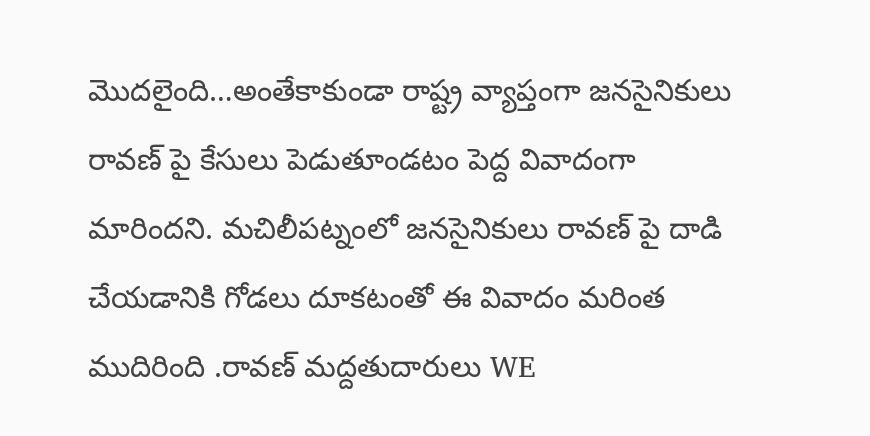మొదలైంది…అంతేకాకుండా రాష్ట్ర వ్యాప్తంగా జనసైనికులు రావణ్ పై కేసులు పెడుతూండటం పెద్ద వివాదంగా మారిందని. మచిలీపట్నంలో జనసైనికులు రావణ్ పై దాడి చేయడానికి గోడలు దూకటంతో ఈ వివాదం మరింత ముదిరింది .రావణ్ మద్దతుదారులు WE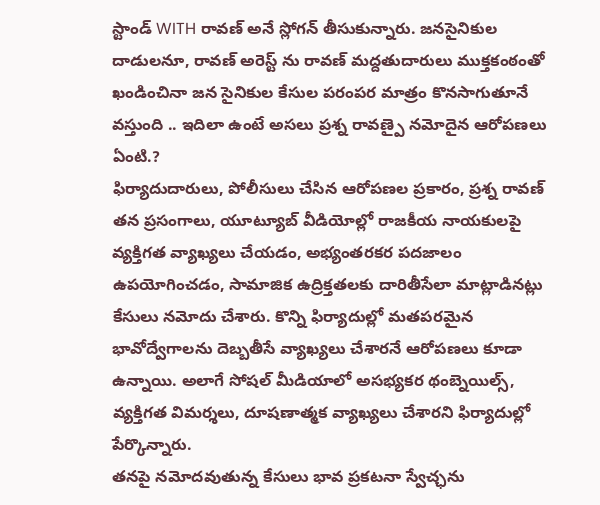స్టాండ్ WITH రావణ్ అనే స్లోగన్ తీసుకున్నారు. జనసైనికుల దాడులనూ, రావణ్ అరెస్ట్ ను రావణ్ మద్దతుదారులు ముక్తకంఠంతో ఖండించినా జన సైనికుల కేసుల పరంపర మాత్రం కొనసాగుతూనే వస్తుంది .. ఇదిలా ఉంటే అసలు ప్రశ్న రావణ్పై నమోదైన ఆరోపణలు ఏంటి.?
ఫిర్యాదుదారులు, పోలీసులు చేసిన ఆరోపణల ప్రకారం, ప్రశ్న రావణ్ తన ప్రసంగాలు, యూట్యూబ్ వీడియోల్లో రాజకీయ నాయకులపై వ్యక్తిగత వ్యాఖ్యలు చేయడం, అభ్యంతరకర పదజాలం ఉపయోగించడం, సామాజిక ఉద్రిక్తతలకు దారితీసేలా మాట్లాడినట్లు కేసులు నమోదు చేశారు. కొన్ని ఫిర్యాదుల్లో మతపరమైన భావోద్వేగాలను దెబ్బతీసే వ్యాఖ్యలు చేశారనే ఆరోపణలు కూడా ఉన్నాయి. అలాగే సోషల్ మీడియాలో అసభ్యకర థంబ్నెయిల్స్, వ్యక్తిగత విమర్శలు, దూషణాత్మక వ్యాఖ్యలు చేశారని ఫిర్యాదుల్లో పేర్కొన్నారు.
తనపై నమోదవుతున్న కేసులు భావ ప్రకటనా స్వేచ్ఛను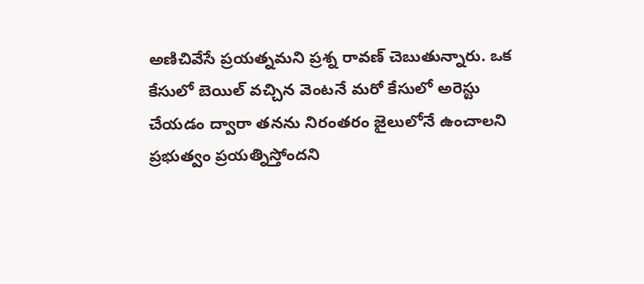అణిచివేసే ప్రయత్నమని ప్రశ్న రావణ్ చెబుతున్నారు. ఒక కేసులో బెయిల్ వచ్చిన వెంటనే మరో కేసులో అరెస్టు చేయడం ద్వారా తనను నిరంతరం జైలులోనే ఉంచాలని ప్రభుత్వం ప్రయత్నిస్తోందని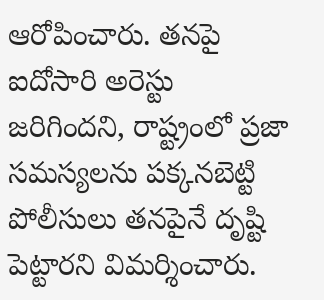ఆరోపించారు. తనపై ఐదోసారి అరెస్టు జరిగిందని, రాష్ట్రంలో ప్రజా సమస్యలను పక్కనబెట్టి పోలీసులు తనపైనే దృష్టి పెట్టారని విమర్శించారు.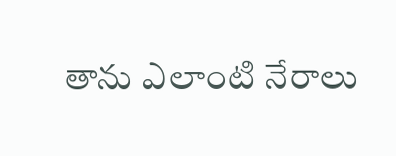తాను ఎలాంటి నేరాలు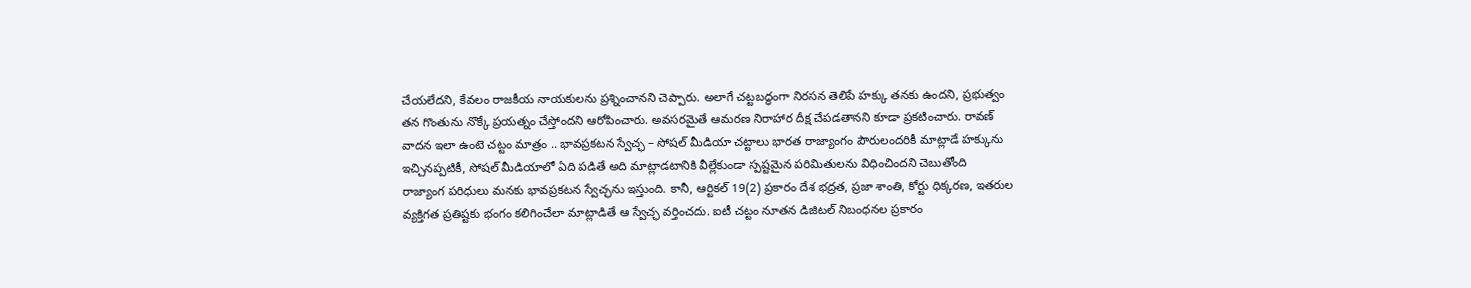చేయలేదని, కేవలం రాజకీయ నాయకులను ప్రశ్నించానని చెప్పారు. అలాగే చట్టబద్ధంగా నిరసన తెలిపే హక్కు తనకు ఉందని, ప్రభుత్వం తన గొంతును నొక్కే ప్రయత్నం చేస్తోందని ఆరోపించారు. అవసరమైతే ఆమరణ నిరాహార దీక్ష చేపడతానని కూడా ప్రకటించారు. రావణ్ వాదన ఇలా ఉంటె చట్టం మాత్రం .. భావప్రకటన స్వేచ్ఛ – సోషల్ మీడియా చట్టాలు భారత రాజ్యాంగం పౌరులందరికీ మాట్లాడే హక్కును ఇచ్చినప్పటికీ, సోషల్ మీడియాలో ఏది పడితే అది మాట్లాడటానికి వీల్లేకుండా స్పష్టమైన పరిమితులను విధించిందని చెబుతోంది
రాజ్యాంగ పరిధులు మనకు భావప్రకటన స్వేచ్ఛను ఇస్తుంది. కానీ, ఆర్టికల్ 19(2) ప్రకారం దేశ భద్రత, ప్రజా శాంతి, కోర్టు ధిక్కరణ, ఇతరుల వ్యక్తిగత ప్రతిష్టకు భంగం కలిగించేలా మాట్లాడితే ఆ స్వేచ్ఛ వర్తించదు. ఐటీ చట్టం నూతన డిజిటల్ నిబంధనల ప్రకారం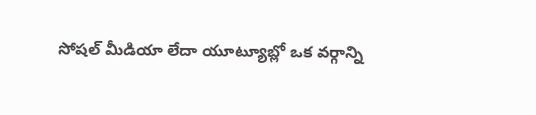సోషల్ మీడియా లేదా యూట్యూబ్లో ఒక వర్గాన్ని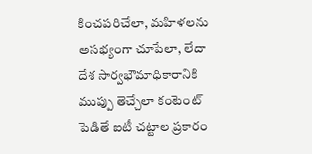కించపరిచేలా, మహిళలను అసభ్యంగా చూపేలా, లేదా దేశ సార్వభౌమాధికారానికి ముప్పు తెచ్చేలా కంటెంట్ పెడితే ఐటీ చట్టాల ప్రకారం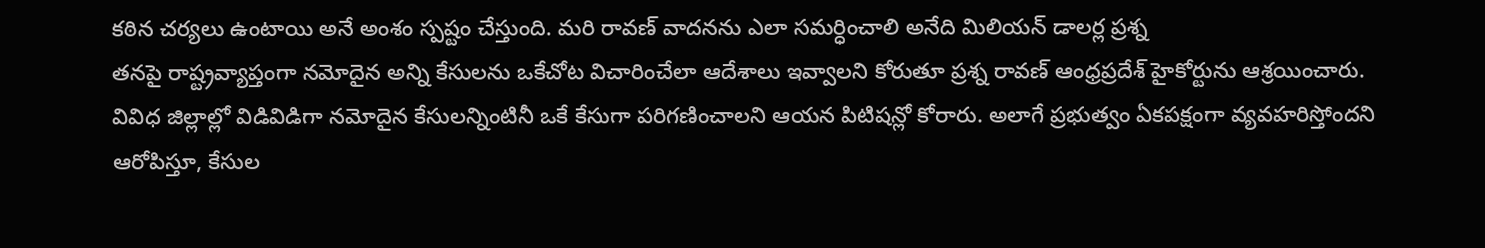కఠిన చర్యలు ఉంటాయి అనే అంశం స్పష్టం చేస్తుంది. మరి రావణ్ వాదనను ఎలా సమర్ధించాలి అనేది మిలియన్ డాలర్ల ప్రశ్న
తనపై రాష్ట్రవ్యాప్తంగా నమోదైన అన్ని కేసులను ఒకేచోట విచారించేలా ఆదేశాలు ఇవ్వాలని కోరుతూ ప్రశ్న రావణ్ ఆంధ్రప్రదేశ్ హైకోర్టును ఆశ్రయించారు. వివిధ జిల్లాల్లో విడివిడిగా నమోదైన కేసులన్నింటినీ ఒకే కేసుగా పరిగణించాలని ఆయన పిటిషన్లో కోరారు. అలాగే ప్రభుత్వం ఏకపక్షంగా వ్యవహరిస్తోందని ఆరోపిస్తూ, కేసుల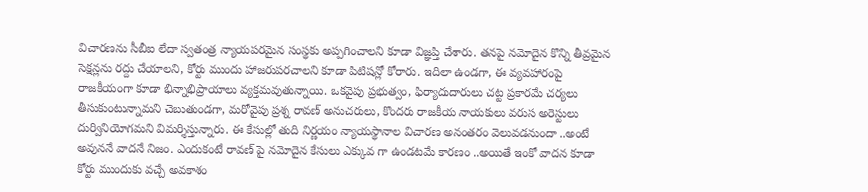విచారణను సీబీఐ లేదా స్వతంత్ర న్యాయపరమైన సంస్థకు అప్పగించాలని కూడా విజ్ఞప్తి చేశారు. తనపై నమోదైన కొన్ని తీవ్రమైన సెక్షన్లను రద్దు చేయాలని, కోర్టు ముందు హాజరుపరచాలని కూడా పిటిషన్లో కోరారు. ఇదిలా ఉండగా, ఈ వ్యవహారంపై రాజకీయంగా కూడా భిన్నాభిప్రాయాలు వ్యక్తమవుతున్నాయి. ఒకవైపు ప్రభుత్వం, ఫిర్యాదుదారులు చట్ట ప్రకారమే చర్యలు తీసుకుంటున్నామని చెబుతుండగా, మరోవైపు ప్రశ్న రావణ్ అనుచరులు, కొందరు రాజకీయ నాయకులు వరుస అరెస్టులు దుర్వినియోగమని విమర్శిస్తున్నారు. ఈ కేసుల్లో తుది నిర్ణయం న్యాయస్థానాల విచారణ అనంతరం వెలువడనుందా ..అంటే అవుననే వాదనే నిజం. ఎందుకంటే రావణ్ పై నమోదైన కేసులు ఎక్కువ గా ఉండటమే కారణం ..అయితే ఇంకో వాదన కూడా కోర్టు ముందుకు వచ్చే అవకాశం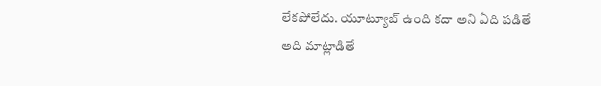లేకపోలేదు. యూట్యూబ్ ఉంది కదా అని ఏది పడితే అది మాట్లాడితే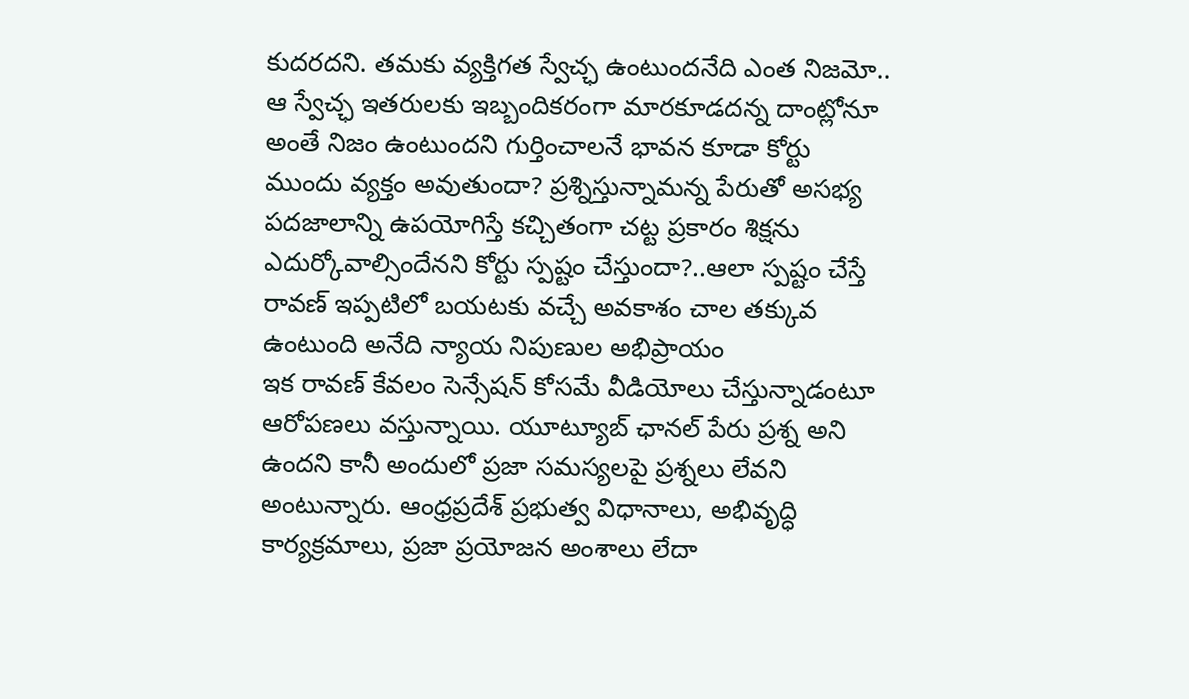కుదరదని. తమకు వ్యక్తిగత స్వేచ్ఛ ఉంటుందనేది ఎంత నిజమో.. ఆ స్వేచ్ఛ ఇతరులకు ఇబ్బందికరంగా మారకూడదన్న దాంట్లోనూ అంతే నిజం ఉంటుందని గుర్తించాలనే భావన కూడా కోర్టు ముందు వ్యక్తం అవుతుందా? ప్రశ్నిస్తున్నామన్న పేరుతో అసభ్య పదజాలాన్ని ఉపయోగిస్తే కచ్చితంగా చట్ట ప్రకారం శిక్షను ఎదుర్కోవాల్సిందేనని కోర్టు స్పష్టం చేస్తుందా?..ఆలా స్పష్టం చేస్తే రావణ్ ఇప్పటిలో బయటకు వచ్చే అవకాశం చాల తక్కువ ఉంటుంది అనేది న్యాయ నిపుణుల అభిప్రాయం
ఇక రావణ్ కేవలం సెన్సేషన్ కోసమే వీడియోలు చేస్తున్నాడంటూ ఆరోపణలు వస్తున్నాయి. యూట్యూబ్ ఛానల్ పేరు ప్రశ్న అని ఉందని కానీ అందులో ప్రజా సమస్యలపై ప్రశ్నలు లేవని అంటున్నారు. ఆంధ్రప్రదేశ్ ప్రభుత్వ విధానాలు, అభివృద్ధి కార్యక్రమాలు, ప్రజా ప్రయోజన అంశాలు లేదా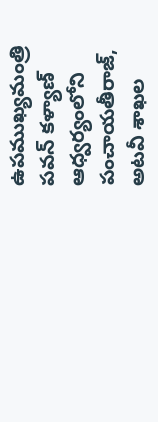ఉపముఖ్యమంత్రి పవన్ కళ్యాణ్ ఆధ్వర్యంలోని పంచాయతీరాజ్, అటవీ శాఖల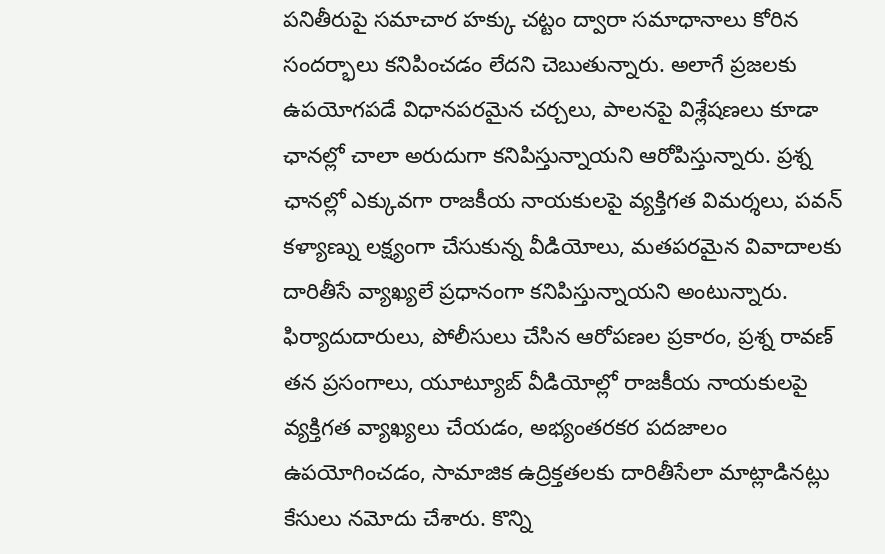పనితీరుపై సమాచార హక్కు చట్టం ద్వారా సమాధానాలు కోరిన సందర్భాలు కనిపించడం లేదని చెబుతున్నారు. అలాగే ప్రజలకు ఉపయోగపడే విధానపరమైన చర్చలు, పాలనపై విశ్లేషణలు కూడా ఛానల్లో చాలా అరుదుగా కనిపిస్తున్నాయని ఆరోపిస్తున్నారు. ప్రశ్న ఛానల్లో ఎక్కువగా రాజకీయ నాయకులపై వ్యక్తిగత విమర్శలు, పవన్ కళ్యాణ్ను లక్ష్యంగా చేసుకున్న వీడియోలు, మతపరమైన వివాదాలకు దారితీసే వ్యాఖ్యలే ప్రధానంగా కనిపిస్తున్నాయని అంటున్నారు.
ఫిర్యాదుదారులు, పోలీసులు చేసిన ఆరోపణల ప్రకారం, ప్రశ్న రావణ్ తన ప్రసంగాలు, యూట్యూబ్ వీడియోల్లో రాజకీయ నాయకులపై వ్యక్తిగత వ్యాఖ్యలు చేయడం, అభ్యంతరకర పదజాలం ఉపయోగించడం, సామాజిక ఉద్రిక్తతలకు దారితీసేలా మాట్లాడినట్లు కేసులు నమోదు చేశారు. కొన్ని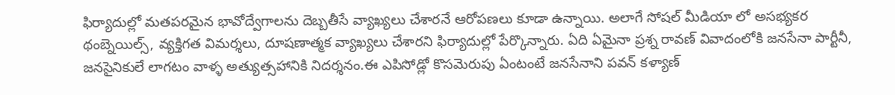ఫిర్యాదుల్లో మతపరమైన భావోద్వేగాలను దెబ్బతీసే వ్యాఖ్యలు చేశారనే ఆరోపణలు కూడా ఉన్నాయి. అలాగే సోషల్ మీడియా లో అసభ్యకర థంబ్నెయిల్స్, వ్యక్తిగత విమర్శలు, దూషణాత్మక వ్యాఖ్యలు చేశారని ఫిర్యాదుల్లో పేర్కొన్నారు. ఏది ఏమైనా ప్రశ్న రావణ్ వివాదంలోకి జనసేనా పార్టీనీ, జనసైనికులే లాగటం వాళ్ళ అత్యుత్సహానికి నిదర్శనం.ఈ ఎపిసోడ్లో కొసమెరుపు ఏంటంటే జనసేనాని పవన్ కళ్యాణ్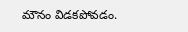మౌనం విడకపోవడం.